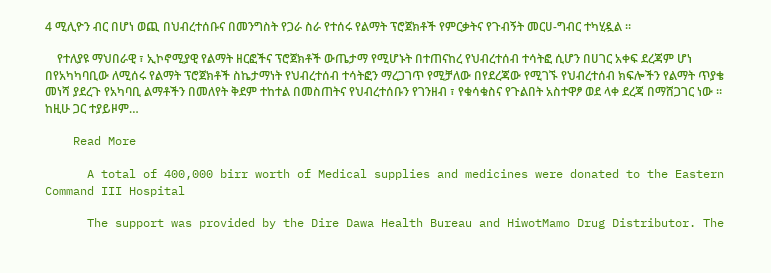4 ሚሊዮን ብር በሆነ ወጪ በህብረተሰቡና በመንግስት የጋራ ስራ የተሰሩ የልማት ፕሮጀክቶች የምርቃትና የጉብኝት መርሀ-ግብር ተካሂዷል ።

    የተለያዩ ማህበራዊ ፣ ኢኮኖሚያዊ የልማት ዘርፎችና ፕሮጀክቶች ውጤታማ የሚሆኑት በተጠናከረ የህብረተሰብ ተሳትፎ ሲሆን በሀገር አቀፍ ደረጃም ሆነ በየአካካባቢው ለሚሰሩ የልማት ፕሮጀክቶች ስኬታማነት የህብረተሰብ ተሳትፎን ማረጋገጥ የሚቻለው በየደረጃው የሚገኙ የህብረተሰብ ክፍሎችን የልማት ጥያቄ መነሻ ያደረጉ የአካባቢ ልማቶችን በመለየት ቅደም ተከተል በመስጠትና የህብረተሰቡን የገንዘብ ፣ የቁሳቁስና የጉልበት አስተዋፆ ወደ ላቀ ደረጃ በማሸጋገር ነው ። ከዚሁ ጋር ተያይዞም…

    Read More

      A total of 400,000 birr worth of Medical supplies and medicines were donated to the Eastern Command III Hospital

      The support was provided by the Dire Dawa Health Bureau and HiwotMamo Drug Distributor. The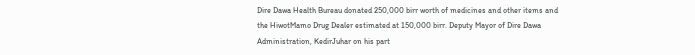Dire Dawa Health Bureau donated 250,000 birr worth of medicines and other items and the HiwotMamo Drug Dealer estimated at 150,000 birr. Deputy Mayor of Dire Dawa Administration, KedirJuhar on his part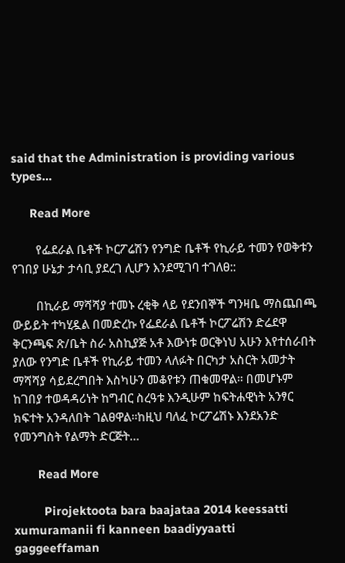said that the Administration is providing various types…

      Read More

        የፌደራል ቤቶች ኮርፖሬሽን የንግድ ቤቶች የኪራይ ተመን የወቅቱን የገበያ ሁኔታ ታሳቢ ያደረገ ሊሆን እንደሚገባ ተገለፀ::

        በኪራይ ማሻሻያ ተመኑ ረቂቅ ላይ የደንበኞች ግንዛቤ ማስጨበጫ ውይይት ተካሂዷል በመድረኩ የፌደራል ቤቶች ኮርፖሬሽን ድሬደዋ ቅርንጫፍ ጽ/ቤት ስራ አስኪያጅ አቶ እውነቱ ወርቅነህ አሁን እየተሰራበት ያለው የንግድ ቤቶች የኪራይ ተመን ላለፉት በርካታ አስርት አመታት ማሻሻያ ሳይደረግበት እስካሁን መቆየቱን ጠቁመዋል። በመሆኑም ከገበያ ተወዳዳሪነት ከግብር ስረዓቱ እንዲሁም ከፍትሐዊነት አንፃር ክፍተት አንዳለበት ገልፀዋል።ከዚህ ባለፈ ኮርፖሬሽኑ እንደአንድ የመንግስት የልማት ድርጅት…

        Read More

          Pirojektoota bara baajataa 2014 keessatti xumuramanii fi kanneen baadiyyaatti gaggeeffaman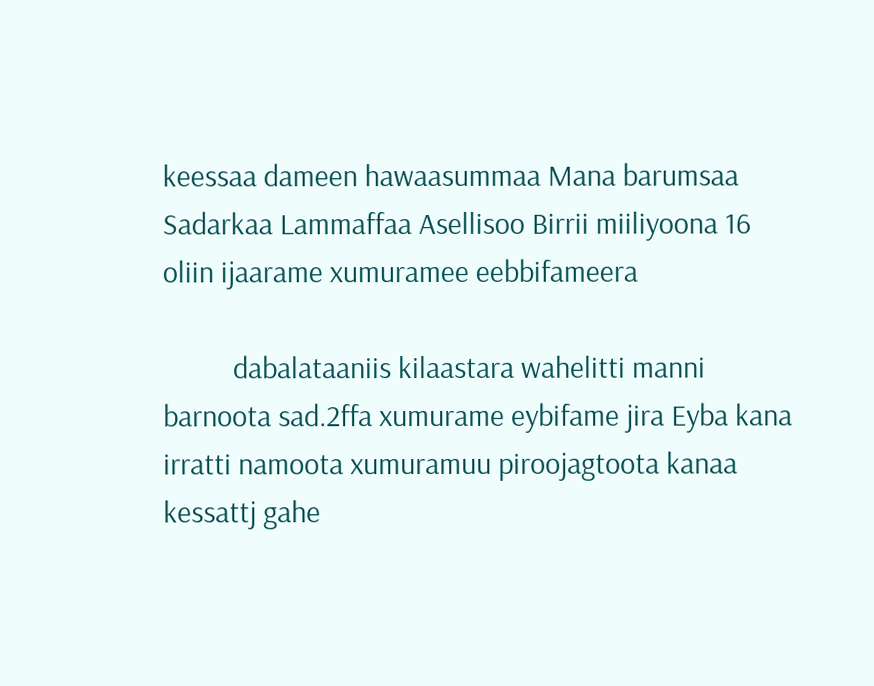keessaa dameen hawaasummaa Mana barumsaa Sadarkaa Lammaffaa Asellisoo Birrii miiliyoona 16 oliin ijaarame xumuramee eebbifameera

          dabalataaniis kilaastara wahelitti manni barnoota sad.2ffa xumurame eybifame jira Eyba kana irratti namoota xumuramuu piroojagtoota kanaa kessattj gahe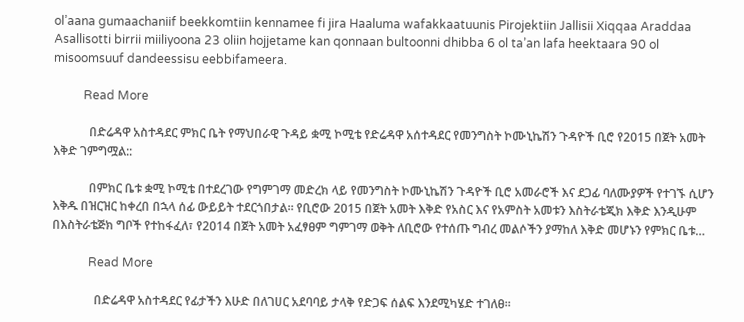ol’aana gumaachaniif beekkomtiin kennamee fi jira Haaluma wafakkaatuunis Pirojektiin Jallisii Xiqqaa Araddaa Asallisotti birrii miiliyoona 23 oliin hojjetame kan qonnaan bultoonni dhibba 6 ol ta’an lafa heektaara 90 ol misoomsuuf dandeessisu eebbifameera.

          Read More

            በድሬዳዋ አስተዳደር ምክር ቤት የማህበራዊ ጉዳይ ቋሚ ኮሚቴ የድሬዳዋ አሰተዳደር የመንግስት ኮሙኒኬሽን ጉዳዮች ቢሮ የ2015 በጀት አመት እቅድ ገምግሟል::

            በምክር ቤቱ ቋሚ ኮሚቴ በተደረገው የግምገማ መድረክ ላይ የመንግስት ኮሙኒኬሽን ጉዳዮች ቢሮ አመራሮች እና ደጋፊ ባለሙያዎች የተገኙ ሲሆን እቅዱ በዝርዝር ከቀረበ በኋላ ሰፊ ውይይት ተደርጎበታል። የቢሮው 2015 በጀት አመት እቅድ የአስር እና የአምስት አመቱን እስትራቴጂክ እቅድ እንዲሁም በእስትራቴጅክ ግቦች የተከፋፈለ፣ የ2014 በጀት አመት አፈፃፀም ግምገማ ወቅት ለቢሮው የተሰጡ ግብረ መልሶችን ያማከለ እቅድ መሆኑን የምክር ቤቱ…

            Read More

              በድሬዳዋ አስተዳደር የፊታችን እሁድ በለገሀር አደባባይ ታላቅ የድጋፍ ሰልፍ እንደሚካሄድ ተገለፀ።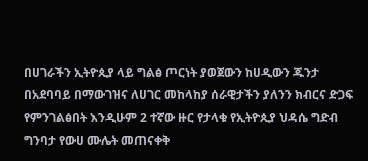በሀገራችን ኢትዮጲያ ላይ ግልፅ ጦርነት ያወጀውን ከሀዲውን ጁንታ በአደባባይ በማውገዝና ለሀገር መከላከያ ሰራዊታችን ያለንን ክብርና ድጋፍ የምንገልፅበት እንዲሁም 2 ተኛው ዙር የታላቁ የኢትዮጲያ ህዳሴ ግድብ ግንባታ የውሀ ሙሌት መጠናቀቅ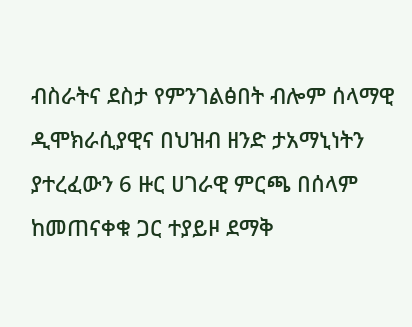ብስራትና ደስታ የምንገልፅበት ብሎም ሰላማዊ ዲሞክራሲያዊና በህዝብ ዘንድ ታአማኒነትን ያተረፈውን 6 ዙር ሀገራዊ ምርጫ በሰላም ከመጠናቀቁ ጋር ተያይዞ ደማቅ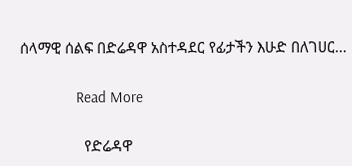ሰላማዊ ሰልፍ በድሬዳዋ አስተዳደር የፊታችን እሁድ በለገሀር…

              Read More

                የድሬዳዋ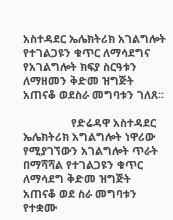አስተዳደር ኤሌክትሪክ አገልግሎት የተገልጋዩን ቁጥር ለማሳደግና የአገልግሎት ክፍያ ስርዓቱን ለማዘመን ቅድመ ዝግጅት አጠናቆ ወደስራ መግባቱን ገለጸ፡፡

                የድሬዳዋ አስተዳደር ኤሌክትሪክ አግልግሎት ነዋሪው የሚያገኘውን አገልግሎት ጥራት በማሻሻል የተገልጋዩን ቁጥር ለማሳደግ ቅድመ ዝግጅት አጠናቆ ወደ ስራ መግባቱን የተቋሙ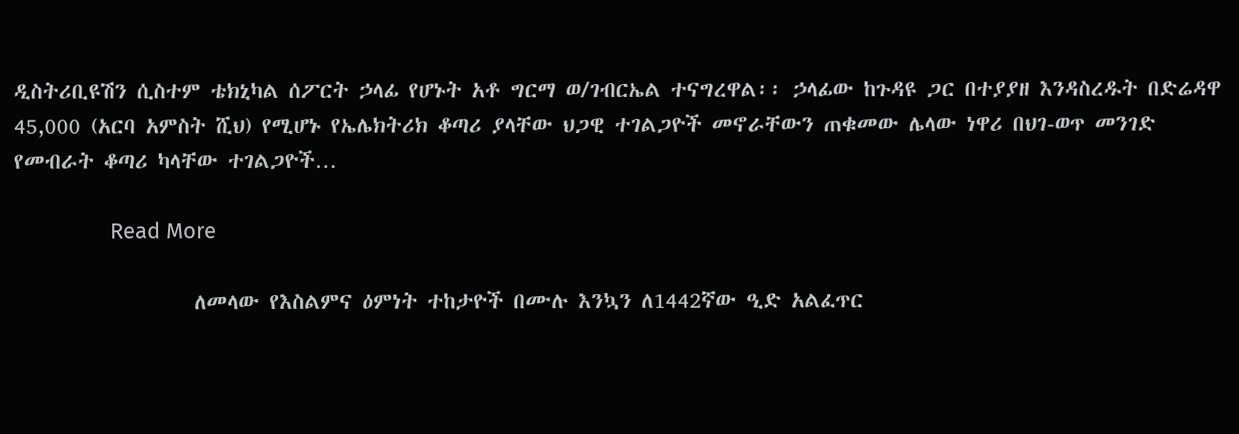ዲስትሪቢዩሽን ሲስተም ቴክኒካል ሰፖርት ኃላፊ የሆኑት አቶ ግርማ ወ/ገብርኤል ተናግረዋል፡፡ ኃላፊው ከጉዳዩ ጋር በተያያዘ እንዳስረዱት በድሬዳዋ 45,000 (አርባ አምስት ሺህ) የሚሆኑ የኤሌክትሪክ ቆጣሪ ያላቸው ህጋዊ ተገልጋዮች መኖራቸውን ጠቁመው ሌላው ነዋሪ በህገ-ወጥ መንገድ የመብራት ቆጣሪ ካላቸው ተገልጋዮች…

                Read More

                  ለመላው የእስልምና ዕምነት ተከታዮች በሙሉ እንኳን ለ1442ኛው ዒድ አልፈጥር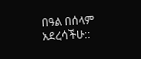በዓል በሰላም አደረሳችሁ::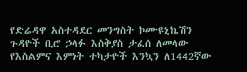የድሬዳዋ አስተዳደር መንግስት ኮሙዩኒኬሽን ጉዳዮች ቢሮ ኃላፉ እስቅያስ ታፈሰ ለመላው የእስልምና እምነት ተካታዮች እንኳን ለ1442ኛው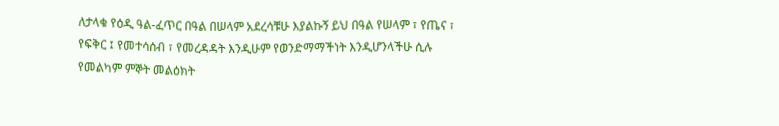ለታላቁ የዕዲ ዓል-ፈጥር በዓል በሠላም አደረሳቹሁ እያልኩኝ ይህ በዓል የሠላም ፣ የጤና ፣ የፍቅር ፤ የመተሳሰብ ፣ የመረዳዳት እንዲሁም የወንድማማችነት እንዲሆንላችሁ ሲሉ የመልካም ምኞት መልዕክት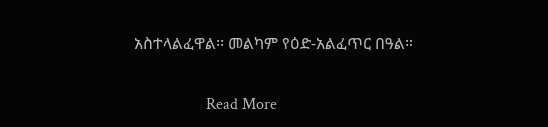አስተላልፈዋል፡፡ መልካም የዕድ-አልፈጥር በዓል።

                  Read More